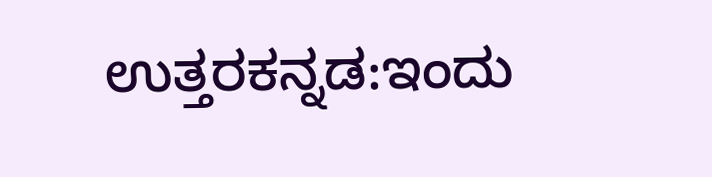ಉತ್ತರಕನ್ನಡ:ಇಂದು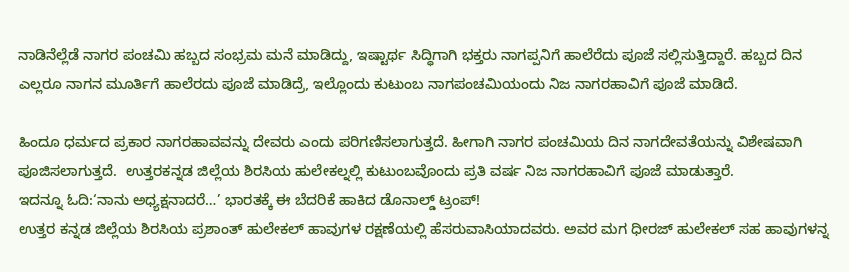ನಾಡಿನೆಲ್ಲೆಡೆ ನಾಗರ ಪಂಚಮಿ ಹಬ್ಬದ ಸಂಭ್ರಮ ಮನೆ ಮಾಡಿದ್ದು, ಇಷ್ಟಾರ್ಥ ಸಿದ್ಧಿಗಾಗಿ ಭಕ್ತರು ನಾಗಪ್ಪನಿಗೆ ಹಾಲೆರೆದು ಪೂಜೆ ಸಲ್ಲಿಸುತ್ತಿದ್ದಾರೆ. ಹಬ್ಬದ ದಿನ ಎಲ್ಲರೂ ನಾಗನ ಮೂರ್ತಿಗೆ ಹಾಲೆರದು ಪೂಜೆ ಮಾಡಿದ್ರೆ, ಇಲ್ಲೊಂದು ಕುಟುಂಬ ನಾಗಪಂಚಮಿಯಂದು ನಿಜ ನಾಗರಹಾವಿಗೆ ಪೂಜೆ ಮಾಡಿದೆ.

ಹಿಂದೂ ಧರ್ಮದ ಪ್ರಕಾರ ನಾಗರಹಾವವನ್ನು ದೇವರು ಎಂದು ಪರಿಗಣಿಸಲಾಗುತ್ತದೆ. ಹೀಗಾಗಿ ನಾಗರ ಪಂಚಮಿಯ ದಿನ ನಾಗದೇವತೆಯನ್ನು ವಿಶೇಷವಾಗಿ ಪೂಜಿಸಲಾಗುತ್ತದೆ.  ಉತ್ತರಕನ್ನಡ ಜಿಲ್ಲೆಯ ಶಿರಸಿಯ ಹುಲೇಕಲ್ನಲ್ಲಿ ಕುಟುಂಬವೊಂದು ಪ್ರತಿ ವರ್ಷ ನಿಜ ನಾಗರಹಾವಿಗೆ ಪೂಜೆ ಮಾಡುತ್ತಾರೆ.
ಇದನ್ನೂ ಓದಿ:‘ನಾನು ಅಧ್ಯಕ್ಷನಾದರೆ…’ ಭಾರತಕ್ಕೆ ಈ ಬೆದರಿಕೆ ಹಾಕಿದ ಡೊನಾಲ್ಡ್ ಟ್ರಂಪ್!
ಉತ್ತರ ಕನ್ನಡ ಜಿಲ್ಲೆಯ ಶಿರಸಿಯ ಪ್ರಶಾಂತ್ ಹುಲೇಕಲ್ ಹಾವುಗಳ ರಕ್ಷಣೆಯಲ್ಲಿ ಹೆಸರುವಾಸಿಯಾದವರು. ಅವರ ಮಗ ಧೀರಜ್ ಹುಲೇಕಲ್ ಸಹ ಹಾವುಗಳನ್ನ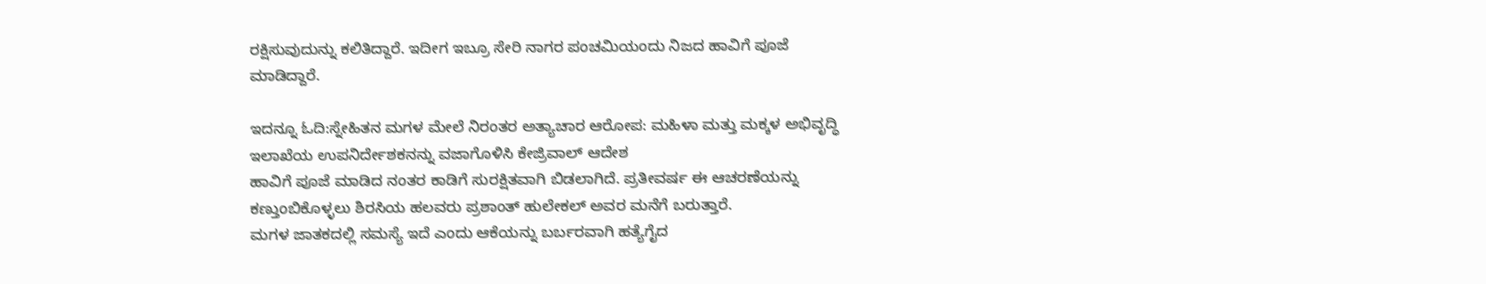ರಕ್ಷಿಸುವುದುನ್ನು ಕಲಿತಿದ್ದಾರೆ. ಇದೀಗ ಇಬ್ರೂ ಸೇರಿ ನಾಗರ ಪಂಚಮಿಯಂದು ನಿಜದ ಹಾವಿಗೆ ಪೂಜೆ ಮಾಡಿದ್ದಾರೆ.

ಇದನ್ನೂ ಓದಿ:ಸ್ನೇಹಿತನ ಮಗಳ ಮೇಲೆ ನಿರಂತರ ಅತ್ಯಾಚಾರ ಆರೋಪ: ಮಹಿಳಾ ಮತ್ತು ಮಕ್ಕಳ ಅಭಿವೃದ್ಧಿ ಇಲಾಖೆಯ ಉಪನಿರ್ದೇಶಕನನ್ನು ವಜಾಗೊಳಿಸಿ ಕೇಜ್ರಿವಾಲ್ ಆದೇಶ
ಹಾವಿಗೆ ಪೂಜೆ ಮಾಡಿದ ನಂತರ ಕಾಡಿಗೆ ಸುರಕ್ಷಿತವಾಗಿ ಬಿಡಲಾಗಿದೆ. ಪ್ರತೀವರ್ಷ ಈ ಆಚರಣೆಯನ್ನು ಕಣ್ತುಂಬಿಕೊಳ್ಳಲು ಶಿರಸಿಯ ಹಲವರು ಪ್ರಶಾಂತ್ ಹುಲೇಕಲ್ ಅವರ ಮನೆಗೆ ಬರುತ್ತಾರೆ.
ಮಗಳ ಜಾತಕದಲ್ಲಿ ಸಮಸ್ಯೆ ಇದೆ ಎಂದು ಆಕೆಯನ್ನು ಬರ್ಬರವಾಗಿ ಹತ್ಯೆಗೈದ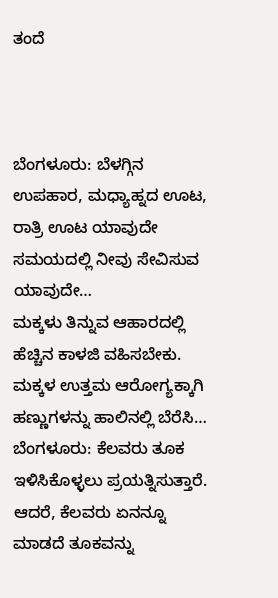ತಂದೆ



ಬೆಂಗಳೂರು: ಬೆಳಗ್ಗಿನ ಉಪಹಾರ, ಮಧ್ಯಾಹ್ನದ ಊಟ, ರಾತ್ರಿ ಊಟ ಯಾವುದೇ ಸಮಯದಲ್ಲಿ ನೀವು ಸೇವಿಸುವ ಯಾವುದೇ…
ಮಕ್ಕಳು ತಿನ್ನುವ ಆಹಾರದಲ್ಲಿ ಹೆಚ್ಚಿನ ಕಾಳಜಿ ವಹಿಸಬೇಕು. ಮಕ್ಕಳ ಉತ್ತಮ ಆರೋಗ್ಯಕ್ಕಾಗಿ ಹಣ್ಣುಗಳನ್ನು ಹಾಲಿನಲ್ಲಿ ಬೆರೆಸಿ…
ಬೆಂಗಳೂರು: ಕೆಲವರು ತೂಕ ಇಳಿಸಿಕೊಳ್ಳಲು ಪ್ರಯತ್ನಿಸುತ್ತಾರೆ. ಆದರೆ, ಕೆಲವರು ಏನನ್ನೂ ಮಾಡದೆ ತೂಕವನ್ನು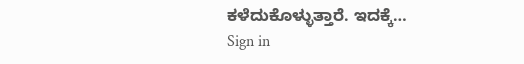ಕಳೆದುಕೊಳ್ಳುತ್ತಾರೆ. ಇದಕ್ಕೆ…
Sign in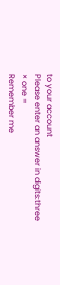to your account
Please enter an answer in digits:three × one =
Remember me